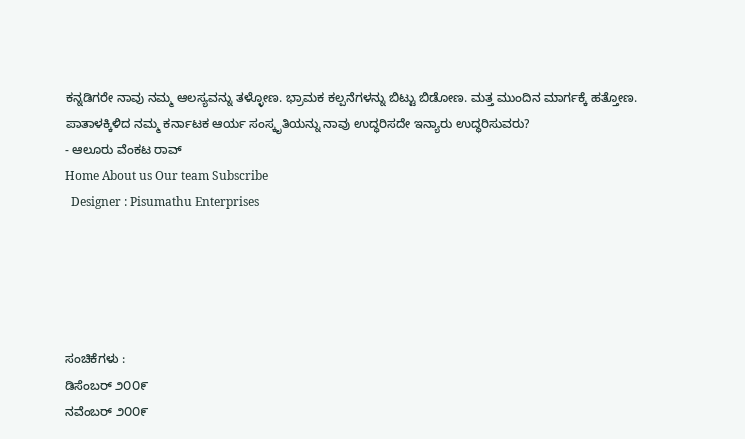ಕನ್ನಡಿಗರೇ ನಾವು ನಮ್ಮ ಆಲಸ್ಯವನ್ನು ತಳ್ಳೋಣ. ಭ್ರಾಮಕ ಕಲ್ಪನೆಗಳನ್ನು ಬಿಟ್ಟು ಬಿಡೋಣ. ಮತ್ತ ಮುಂದಿನ ಮಾರ್ಗಕ್ಕೆ ಹತ್ತೋಣ. ಪಾತಾಳಕ್ಕಿಳಿದ ನಮ್ಮ ಕರ್ನಾಟಕ ಆರ್ಯ ಸಂಸ್ಕೃತಿಯನ್ನು ನಾವು ಉದ್ಧರಿಸದೇ ಇನ್ಯಾರು ಉದ್ಧರಿಸುವರು?
- ಆಲೂರು ವೆಂಕಟ ರಾವ್
Home About us Our team Subscribe
  Designer : Pisumathu Enterprises





ಸಂಚಿಕೆಗಳು :
ಡಿಸೆಂಬರ್ ೨೦೦೯
ನವೆಂಬರ್ ೨೦೦೯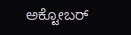ಅಕ್ಟೋಬರ್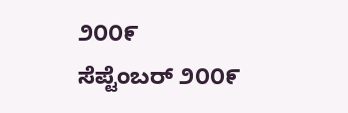೨೦೦೯
ಸೆಪ್ಟೆಂಬರ್ ೨೦೦೯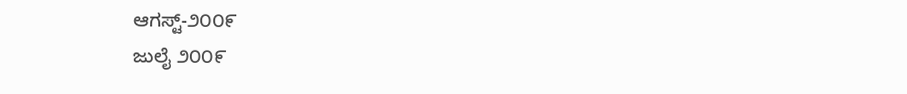ಆಗಸ್ಟ್-೨೦೦೯
ಜುಲೈ ೨೦೦೯